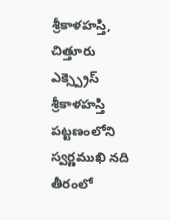శ్రీకాళహస్తి, చిత్తూరు ఎక్స్ప్రెస్
శ్రీకాళహస్తి పట్టణంలోని స్వర్ణముఖి నది తీరంలో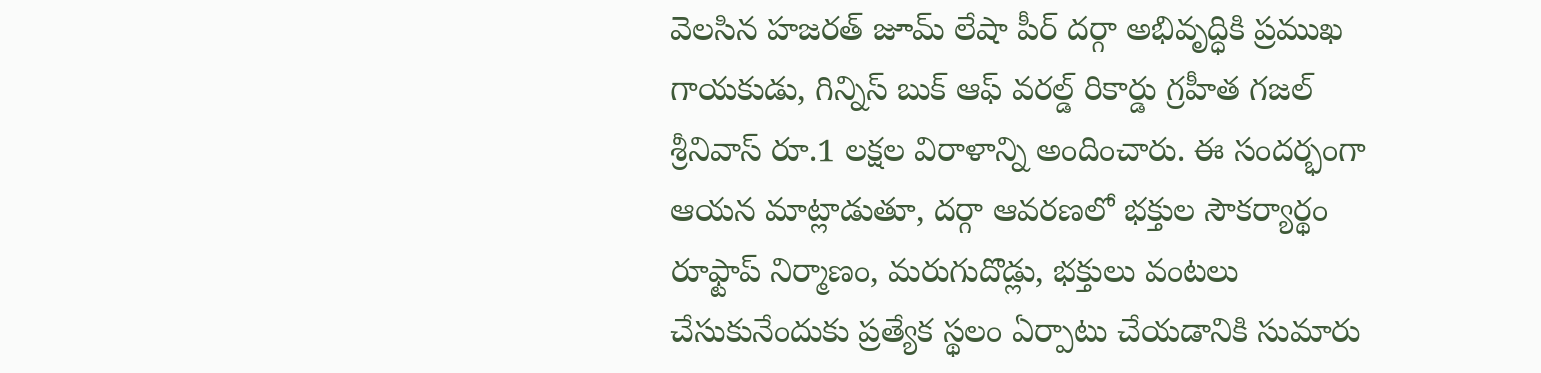వెలసిన హజరత్ జూమ్ లేషా పీర్ దర్గా అభివృద్ధికి ప్రముఖ గాయకుడు, గిన్నిస్ బుక్ ఆఫ్ వరల్డ్ రికార్డు గ్రహీత గజల్ శ్రీనివాస్ రూ.1 లక్షల విరాళాన్ని అందించారు. ఈ సందర్భంగా ఆయన మాట్లాడుతూ, దర్గా ఆవరణలో భక్తుల సౌకర్యార్థం రూఫ్టాప్ నిర్మాణం, మరుగుదొడ్లు, భక్తులు వంటలు చేసుకునేందుకు ప్రత్యేక స్థలం ఏర్పాటు చేయడానికి సుమారు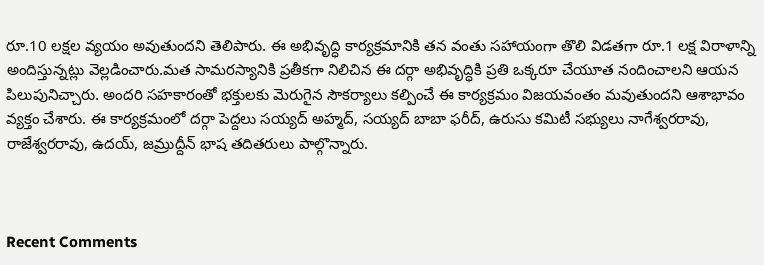రూ.10 లక్షల వ్యయం అవుతుందని తెలిపారు. ఈ అభివృద్ధి కార్యక్రమానికి తన వంతు సహాయంగా తొలి విడతగా రూ.1 లక్ష విరాళాన్ని అందిస్తున్నట్లు వెల్లడించారు.మత సామరస్యానికి ప్రతీకగా నిలిచిన ఈ దర్గా అభివృద్ధికి ప్రతి ఒక్కరూ చేయూత నందించాలని ఆయన పిలుపునిచ్చారు. అందరి సహకారంతో భక్తులకు మెరుగైన సౌకర్యాలు కల్పించే ఈ కార్యక్రమం విజయవంతం మవుతుందని ఆశాభావం వ్యక్తం చేశారు. ఈ కార్యక్రమంలో దర్గా పెద్దలు సయ్యద్ అహ్మద్, సయ్యద్ బాబా ఫరీద్, ఉరుసు కమిటీ సభ్యులు నాగేశ్వరరావు, రాజేశ్వరరావు, ఉదయ్, జమ్రుద్దీన్ భాష తదితరులు పాల్గొన్నారు.



Recent Comments